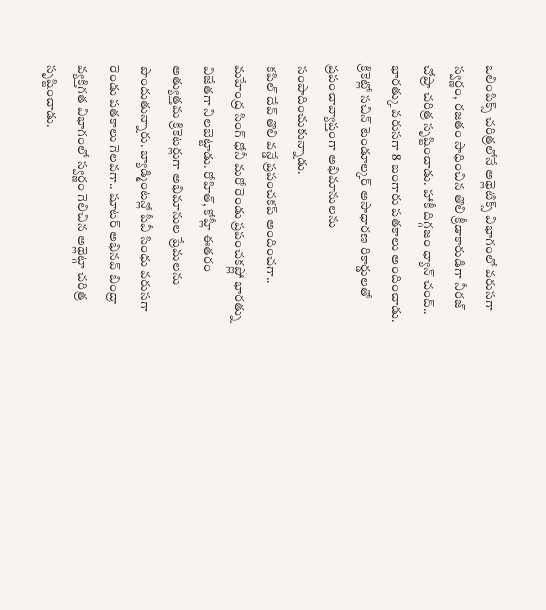ఒలింపిక్స్ చరిత్రలోనే అథ్లెటిక్స్ విభాగంలో వరుసగా స్వర్ణం, రజతం సాధించిన తొలి క్రీడాకారుడిగా నీరజ్ చోప్రా చరిత్ర సృష్టించాడు. హాకీ దిగ్గజం ధ్యాన్ చంద్.. భారత్కు వరుసగా 8 బంగారు పతకాలు అందించాడు. క్రికెట్లో సచిన్ టెండూల్కర్ అసాధారణ రికార్డులతో ప్రపంచావ్యాప్తంగా అభిమానులను సంపాదించుకున్నాడు.
కపిల్ దేవ్ తొలి వన్డే ప్రపంచకప్ అందించగా.. మహేంద్ర సింగ్ ధోనీ మరో రెండు ప్రపంచకప్ల్లో భారత్ను విజేతగా నిలబెట్టాడు. రోహిత్, కోహ్లీ ఈతరం అత్యుత్తమ క్రికెటర్లుగా అభిమానుల ప్రేమలను పొందుతున్నారు. బ్యాడ్మింటన్లో పీవీ సింధు వరుసగా రెండు పతకాలు గెలవగా.. షూటర్ అభినవ్ బింద్రా వ్యక్తిగత విభాగంలో స్వర్ణం గెలిచిన అథ్లెట్గా చరిత్ర సృష్టించాడు.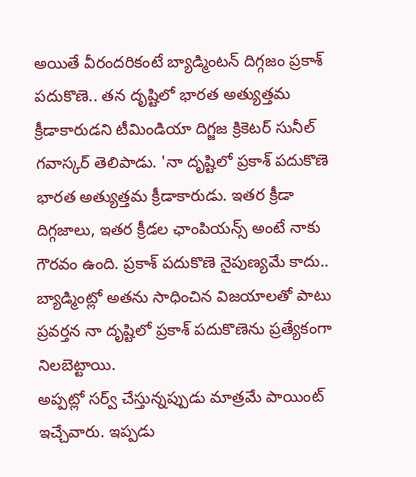అయితే వీరందరికంటే బ్యాడ్మింటన్ దిగ్గజం ప్రకాశ్ పదుకొణె.. తన దృష్టిలో భారత అత్యుత్తమ క్రీడాకారుడని టీమిండియా దిగ్జజ క్రికెటర్ సునీల్ గవాస్కర్ తెలిపాడు. 'నా దృష్టిలో ప్రకాశ్ పదుకొణె భారత అత్యుత్తమ క్రీడాకారుడు. ఇతర క్రీడా దిగ్గజాలు, ఇతర క్రీడల ఛాంపియన్స్ అంటే నాకు గౌరవం ఉంది. ప్రకాశ్ పదుకొణె నైపుణ్యమే కాదు.. బ్యాడ్మింట్లో అతను సాధించిన విజయాలతో పాటు ప్రవర్తన నా దృష్టిలో ప్రకాశ్ పదుకొణెను ప్రత్యేకంగా నిలబెట్టాయి.
అప్పట్లో సర్వ్ చేస్తున్నప్పుడు మాత్రమే పాయింట్ ఇచ్చేవారు. ఇప్పడు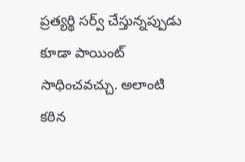ప్రత్యర్థి సర్వ్ చేస్తున్నప్పుడు కూడా పాయింట్ సాధించవచ్చు. అలాంటి కఠిన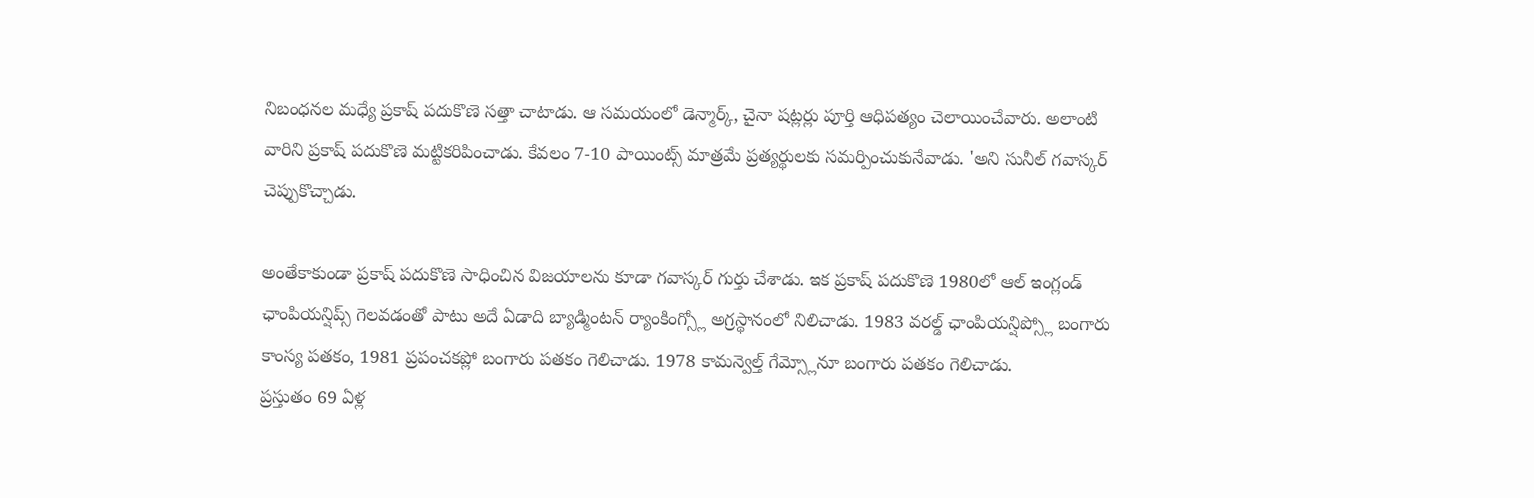నిబంధనల మధ్యే ప్రకాష్ పదుకొణె సత్తా చాటాడు. ఆ సమయంలో డెన్మార్క్, చైనా షట్లర్లు పూర్తి ఆధిపత్యం చెలాయించేవారు. అలాంటి వారిని ప్రకాష్ పదుకొణె మట్టికరిపించాడు. కేవలం 7-10 పాయింట్స్ మాత్రమే ప్రత్యర్థులకు సమర్పించుకునేవాడు. 'అని సునీల్ గవాస్కర్ చెప్పుకొచ్చాడు.

అంతేకాకుండా ప్రకాష్ పదుకొణె సాధించిన విజయాలను కూడా గవాస్కర్ గుర్తు చేశాడు. ఇక ప్రకాష్ పదుకొణె 1980లో ఆల్ ఇంగ్లండ్ ఛాంపియన్షిప్స్ గెలవడంతో పాటు అదే ఏడాది బ్యాడ్మింటన్ ర్యాంకింగ్స్లో అగ్రస్థానంలో నిలిచాడు. 1983 వరల్డ్ ఛాంపియన్షిప్స్లో బంగారు కాంస్య పతకం, 1981 ప్రపంచకప్లో బంగారు పతకం గెలిచాడు. 1978 కామన్వెల్త్ గేమ్స్లోనూ బంగారు పతకం గెలిచాడు.
ప్రస్తుతం 69 ఏళ్ల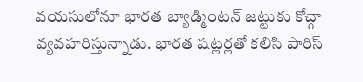వయసులోనూ భారత బ్యాడ్మింటన్ జట్టుకు కోచ్గా వ్యవహరిస్తున్నాడు. భారత షట్లర్లతో కలిసి పారిస్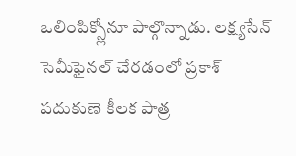ఒలింపిక్స్లోనూ పాల్గొన్నాడు. లక్ష్యసేన్ సెమీఫైనల్ చేరడంలో ప్రకాశ్ పదుకుణె కీలక పాత్ర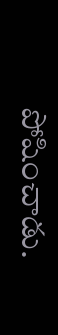పోషించాడు.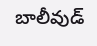బాలీవుడ్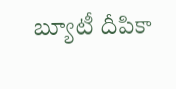బ్యూటీ దీపికా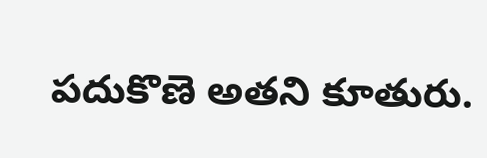పదుకొణె అతని కూతురు.